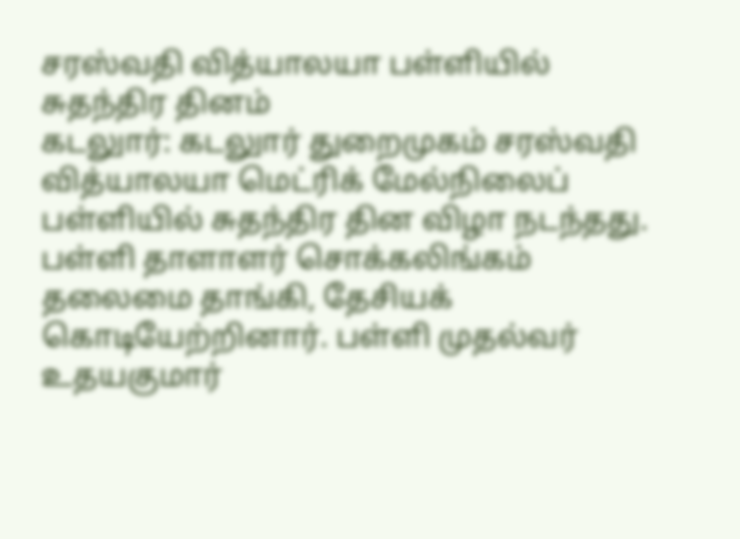சரஸ்வதி வித்யாலயா பள்ளியில் சுதந்திர தினம்
கடலுார்: கடலுார் துறைமுகம் சரஸ்வதி வித்யாலயா மெட்ரிக் மேல்நிலைப் பள்ளியில் சுதந்திர தின விழா நடந்தது.
பள்ளி தாளாளர் சொக்கலிங்கம் தலைமை தாங்கி, தேசியக் கொடியேற்றினார். பள்ளி முதல்வர் உதயகுமார்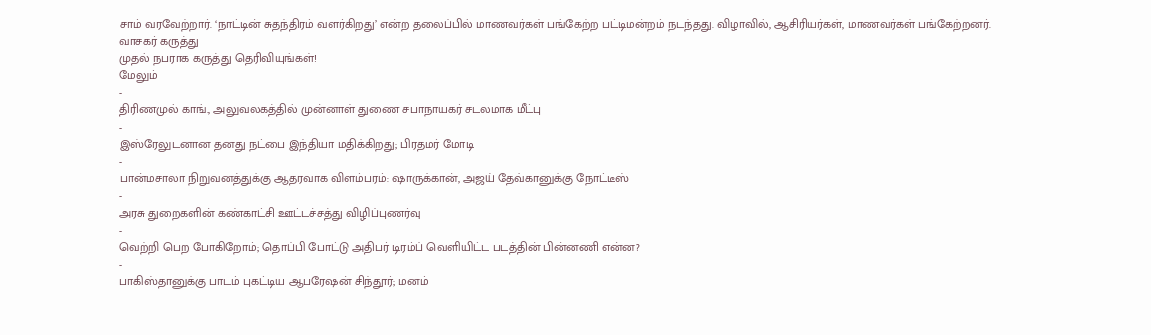சாம் வரவேற்றார். ‘நாட்டின் சுதந்திரம் வளர்கிறது’ என்ற தலைப்பில் மாணவர்கள் பங்கேற்ற பட்டிமன்றம் நடந்தது. விழாவில், ஆசிரியர்கள், மாணவர்கள் பங்கேற்றனர்.
வாசகர் கருத்து
முதல் நபராக கருத்து தெரிவியுங்கள்!
மேலும்
-
திரிணமுல் காங்., அலுவலகத்தில் முன்னாள் துணை சபாநாயகர் சடலமாக மீட்பு
-
இஸ்ரேலுடனான தனது நட்பை இந்தியா மதிக்கிறது; பிரதமர் மோடி
-
பான்மசாலா நிறுவனத்துக்கு ஆதரவாக விளம்பரம்: ஷாருக்கான், அஜய் தேவ்கானுக்கு நோட்டீஸ்
-
அரசு துறைகளின் கண்காட்சி ஊட்டச்சத்து விழிப்புணர்வு
-
வெற்றி பெற போகிறோம்; தொப்பி போட்டு அதிபர் டிரம்ப் வெளியிட்ட படத்தின் பின்னணி என்ன?
-
பாகிஸ்தானுக்கு பாடம் புகட்டிய ஆபரேஷன் சிந்தூர்; மனம்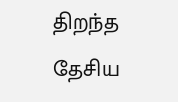திறந்த தேசிய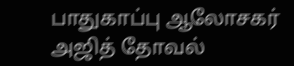பாதுகாப்பு ஆலோசகர் அஜித் தோவல்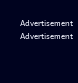Advertisement
Advertisement